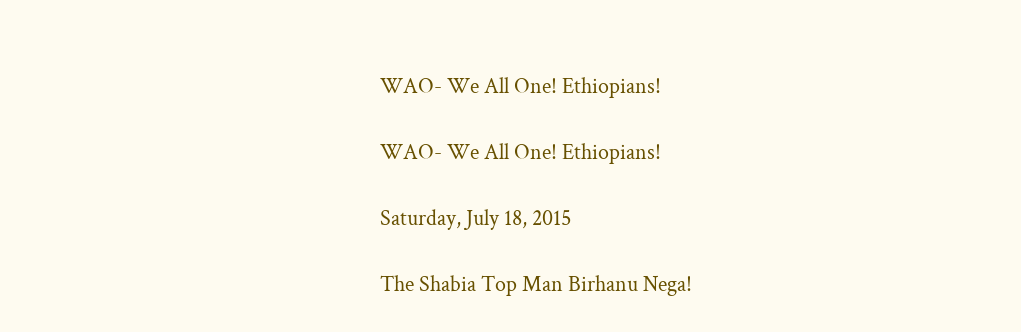WAO- We All One! Ethiopians!

WAO- We All One! Ethiopians!

Saturday, July 18, 2015

The Shabia Top Man Birhanu Nega!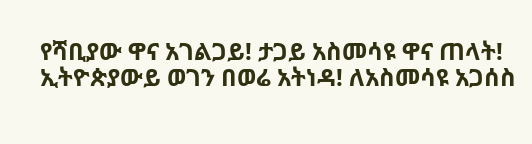የሻቢያው ዋና አገልጋይ! ታጋይ አስመሳዩ ዋና ጠላት! ኢትዮጵያውይ ወገን በወሬ አትነዳ! ለአስመሳዩ አጋሰስ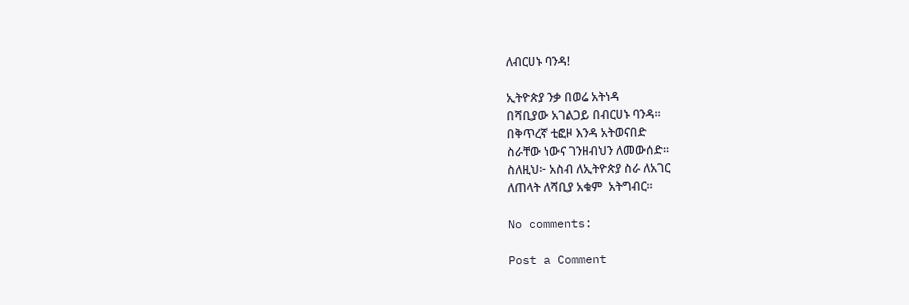ለብርሀኑ ባንዳ!

ኢትዮጵያ ንቃ በወሬ አትነዳ
በሻቢያው አገልጋይ በብርሀኑ ባንዳ፡፡
በቅጥረኛ ቲፎዞ እንዳ አትወናበድ
ስራቸው ነውና ገንዘብህን ለመውሰድ፡፡
ስለዚህ፦ አስብ ለኢትዮጵያ ስራ ለአገር
ለጠላት ለሻቢያ አቁም  አትግብር።

No comments:

Post a Comment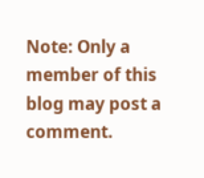Note: Only a member of this blog may post a comment.